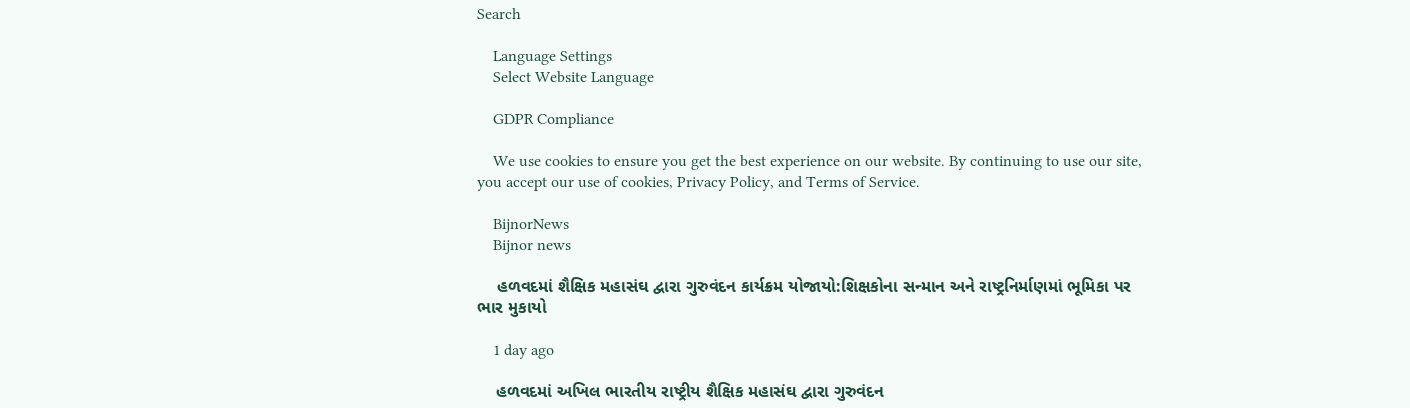Search

    Language Settings
    Select Website Language

    GDPR Compliance

    We use cookies to ensure you get the best experience on our website. By continuing to use our site, you accept our use of cookies, Privacy Policy, and Terms of Service.

    BijnorNews
    Bijnor news

    હળવદમાં શૈક્ષિક મહાસંઘ દ્વારા ગુરુવંદન કાર્યક્રમ યોજાયો:શિક્ષકોના સન્માન અને રાષ્ટ્રનિર્માણમાં ભૂમિકા પર ભાર મુકાયો

    1 day ago

    હળવદમાં અખિલ ભારતીય રાષ્ટ્રીય શૈક્ષિક મહાસંઘ દ્વારા ગુરુવંદન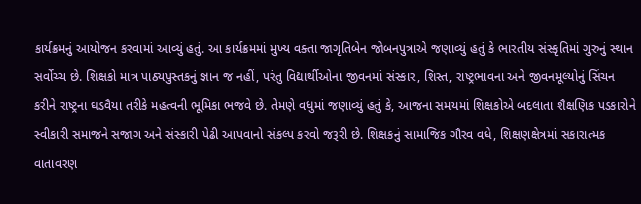કાર્યક્રમનું આયોજન કરવામાં આવ્યું હતું. આ કાર્યક્રમમાં મુખ્ય વક્તા જાગૃતિબેન જોબનપુત્રાએ જણાવ્યું હતું કે ભારતીય સંસ્કૃતિમાં ગુરુનું સ્થાન સર્વોચ્ચ છે. શિક્ષકો માત્ર પાઠ્યપુસ્તકનું જ્ઞાન જ નહીં, પરંતુ વિદ્યાર્થીઓના જીવનમાં સંસ્કાર, શિસ્ત, રાષ્ટ્રભાવના અને જીવનમૂલ્યોનું સિંચન કરીને રાષ્ટ્રના ઘડવૈયા તરીકે મહત્વની ભૂમિકા ભજવે છે. તેમણે વધુમાં જણાવ્યું હતું કે, આજના સમયમાં શિક્ષકોએ બદલાતા શૈક્ષણિક પડકારોને સ્વીકારી સમાજને સજાગ અને સંસ્કારી પેઢી આપવાનો સંકલ્પ કરવો જરૂરી છે. શિક્ષકનું સામાજિક ગૌરવ વધે, શિક્ષણક્ષેત્રમાં સકારાત્મક વાતાવરણ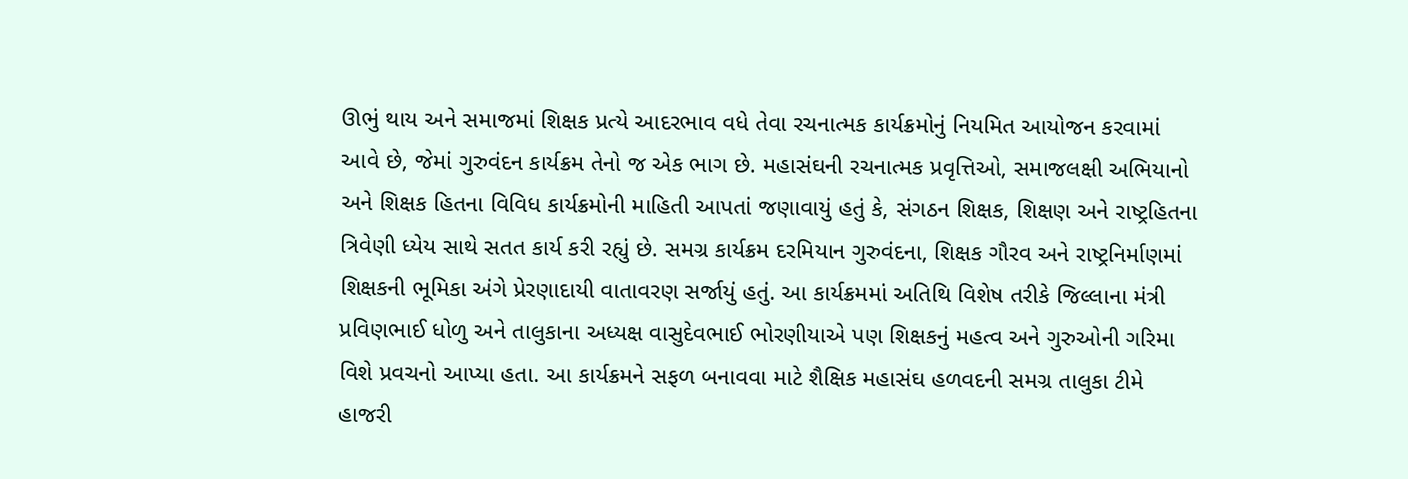ઊભું થાય અને સમાજમાં શિક્ષક પ્રત્યે આદરભાવ વધે તેવા રચનાત્મક કાર્યક્રમોનું નિયમિત આયોજન કરવામાં આવે છે, જેમાં ગુરુવંદન કાર્યક્રમ તેનો જ એક ભાગ છે. મહાસંઘની રચનાત્મક પ્રવૃત્તિઓ, સમાજલક્ષી અભિયાનો અને શિક્ષક હિતના વિવિધ કાર્યક્રમોની માહિતી આપતાં જણાવાયું હતું કે, સંગઠન શિક્ષક, શિક્ષણ અને રાષ્ટ્રહિતના ત્રિવેણી ધ્યેય સાથે સતત કાર્ય કરી રહ્યું છે. સમગ્ર કાર્યક્રમ દરમિયાન ગુરુવંદના, શિક્ષક ગૌરવ અને રાષ્ટ્રનિર્માણમાં શિક્ષકની ભૂમિકા અંગે પ્રેરણાદાયી વાતાવરણ સર્જાયું હતું. આ કાર્યક્રમમાં અતિથિ વિશેષ તરીકે જિલ્લાના મંત્રી પ્રવિણભાઈ ધોળુ અને તાલુકાના અધ્યક્ષ વાસુદેવભાઈ ભોરણીયાએ પણ શિક્ષકનું મહત્વ અને ગુરુઓની ગરિમા વિશે પ્રવચનો આપ્યા હતા. આ કાર્યક્રમને સફળ બનાવવા માટે શૈક્ષિક મહાસંઘ હળવદની સમગ્ર તાલુકા ટીમે હાજરી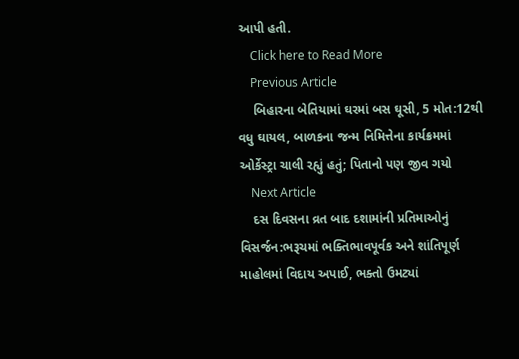આપી હતી.
    Click here to Read More
    Previous Article
    બિહારના બેતિયામાં ઘરમાં બસ ઘૂસી, 5 મોત:12થી વધુ ઘાયલ, બાળકના જન્મ નિમિત્તેના કાર્યક્રમમાં ઓર્કેસ્ટ્રા ચાલી રહ્યું હતું; પિતાનો પણ જીવ ગયો
    Next Article
    દસ દિવસના વ્રત બાદ દશામાંની પ્રતિમાઓનું વિસર્જન:ભરૂચમાં ભક્તિભાવપૂર્વક અને શાંતિપૂર્ણ માહોલમાં વિદાય અપાઈ, ભક્તો ઉમટ્યાં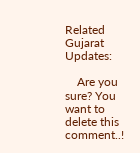Related Gujarat Updates:

    Are you sure? You want to delete this comment..!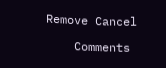Remove Cancel

    Comments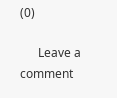(0)

      Leave a comment